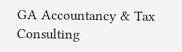GA Accountancy & Tax Consulting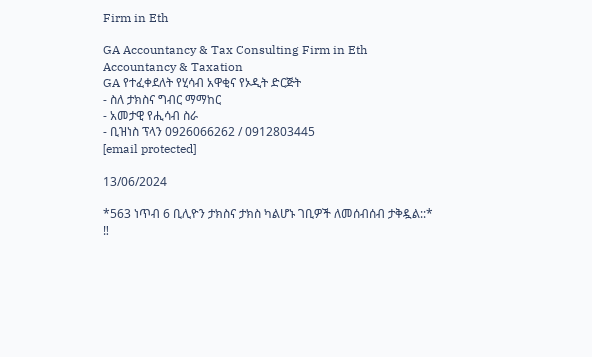Firm in Eth

GA Accountancy & Tax Consulting Firm in Eth Accountancy & Taxation
GA የተፈቀደለት የሂሳብ አዋቂና የኦዲት ድርጅት
- ስለ ታክስና ግብር ማማከር
- አመታዊ የሒሳብ ስራ
- ቢዝነስ ፕላን 0926066262 / 0912803445
[email protected]

13/06/2024

*563 ነጥብ 6 ቢሊዮን ታክስና ታክስ ካልሆኑ ገቢዎች ለመሰብሰብ ታቅዷል::*
‼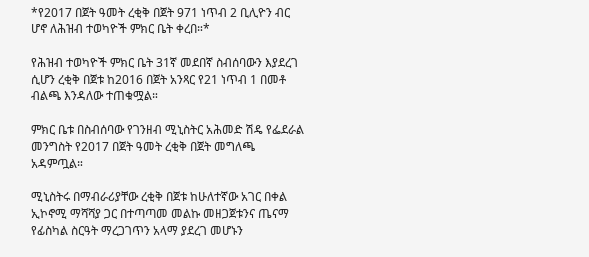*የ2017 በጀት ዓመት ረቂቅ በጀት 971 ነጥብ 2 ቢሊዮን ብር ሆኖ ለሕዝብ ተወካዮች ምክር ቤት ቀረበ።*

የሕዝብ ተወካዮች ምክር ቤት 31ኛ መደበኛ ስብሰባውን እያደረገ ሲሆን ረቂቅ በጀቱ ከ2016 በጀት አንጻር የ21 ነጥብ 1 በመቶ ብልጫ እንዳለው ተጠቁሟል።

ምክር ቤቱ በስብሰባው የገንዘብ ሚኒስትር አሕመድ ሽዴ የፌደራል መንግስት የ2017 በጀት ዓመት ረቂቅ በጀት መግለጫ አዳምጧል።

ሚኒስትሩ በማብራሪያቸው ረቂቅ በጀቱ ከሁለተኛው አገር በቀል ኢኮኖሚ ማሻሻያ ጋር በተጣጣመ መልኩ መዘጋጀቱንና ጤናማ የፊስካል ስርዓት ማረጋገጥን አላማ ያደረገ መሆኑን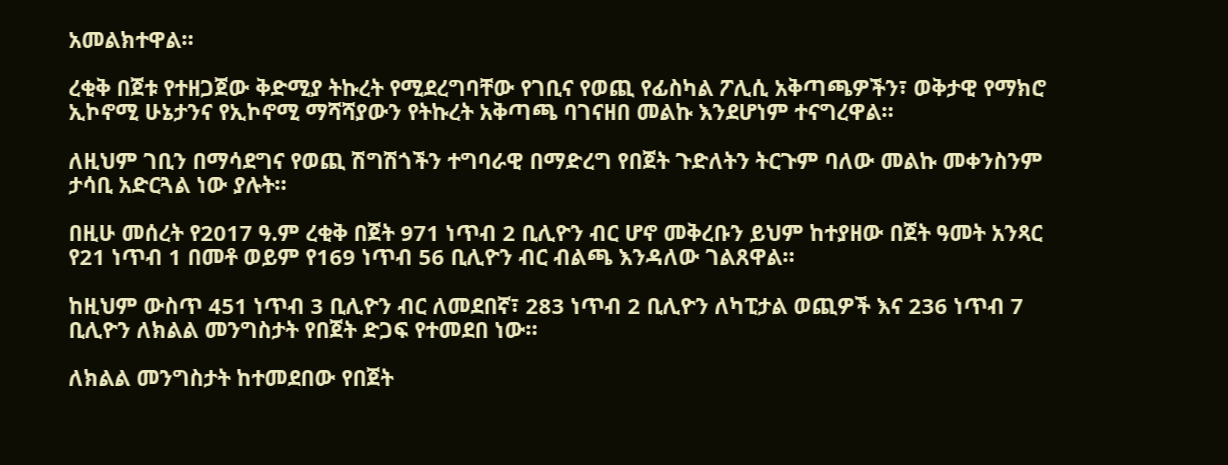አመልክተዋል።

ረቂቅ በጀቱ የተዘጋጀው ቅድሚያ ትኩረት የሚደረግባቸው የገቢና የወጪ የፊስካል ፖሊሲ አቅጣጫዎችን፣ ወቅታዊ የማክሮ ኢኮኖሚ ሁኔታንና የኢኮኖሚ ማሻሻያውን የትኩረት አቅጣጫ ባገናዘበ መልኩ እንደሆነም ተናግረዋል።

ለዚህም ገቢን በማሳደግና የወጪ ሽግሽጎችን ተግባራዊ በማድረግ የበጀት ጉድለትን ትርጉም ባለው መልኩ መቀንስንም ታሳቢ አድርጓል ነው ያሉት።

በዚሁ መሰረት የ2017 ዓ.ም ረቂቅ በጀት 971 ነጥብ 2 ቢሊዮን ብር ሆኖ መቅረቡን ይህም ከተያዘው በጀት ዓመት አንጻር የ21 ነጥብ 1 በመቶ ወይም የ169 ነጥብ 56 ቢሊዮን ብር ብልጫ እንዳለው ገልጸዋል።

ከዚህም ውስጥ 451 ነጥብ 3 ቢሊዮን ብር ለመደበኛ፣ 283 ነጥብ 2 ቢሊዮን ለካፒታል ወጪዎች እና 236 ነጥብ 7 ቢሊዮን ለክልል መንግስታት የበጀት ድጋፍ የተመደበ ነው።

ለክልል መንግስታት ከተመደበው የበጀት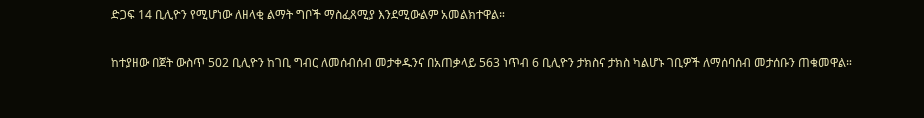ድጋፍ 14 ቢሊዮን የሚሆነው ለዘላቂ ልማት ግቦች ማስፈጸሚያ እንደሚውልም አመልክተዋል።

ከተያዘው በጀት ውስጥ 502 ቢሊዮን ከገቢ ግብር ለመሰብሰብ መታቀዱንና በአጠቃላይ 563 ነጥብ 6 ቢሊዮን ታክስና ታክስ ካልሆኑ ገቢዎች ለማሰባሰብ መታሰቡን ጠቁመዋል።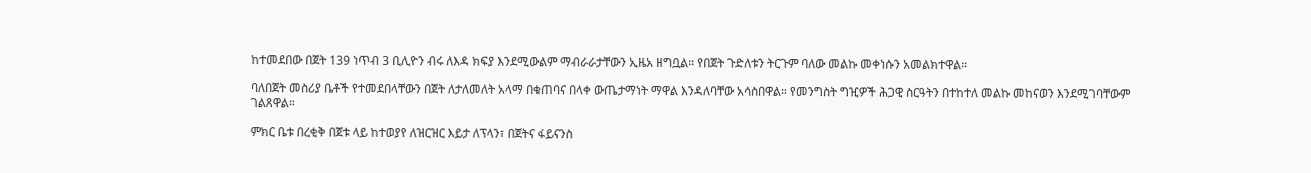ከተመደበው በጀት 139 ነጥብ 3 ቢሊዮን ብሩ ለእዳ ክፍያ እንደሚውልም ማብራራታቸውን ኢዜአ ዘግቧል። የበጀት ጉድለቱን ትርጉም ባለው መልኩ መቀነሱን አመልክተዋል።

ባለበጀት መስሪያ ቤቶች የተመደበላቸውን በጀት ለታለመለት አላማ በቁጠባና በላቀ ውጤታማነት ማዋል እንዳለባቸው አሳስበዋል። የመንግስት ግዢዎች ሕጋዊ ስርዓትን በተከተለ መልኩ መከናወን እንደሚገባቸውም ገልጸዋል።

ምክር ቤቱ በረቂቅ በጀቱ ላይ ከተወያየ ለዝርዝር እይታ ለፕላን፣ በጀትና ፋይናንስ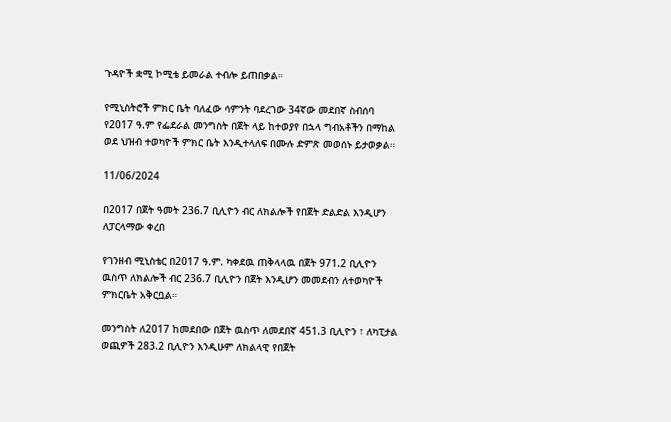ጉዳዮች ቋሚ ኮሚቴ ይመራል ተብሎ ይጠበቃል።

የሚኒስትሮች ምክር ቤት ባለፈው ሳምንት ባደረገው 34ኛው መደበኛ ስብሰባ የ2017 ዓ.ም የፌደራል መንግስት በጀት ላይ ከተወያየ በኋላ ግብአቶችን በማከል ወደ ህዝብ ተወካዮች ምክር ቤት እንዲተላለፍ በሙሉ ድምጽ መወሰኑ ይታወቃል።

11/06/2024

በ2017 በጀት ዓመት 236.7 ቢሊዮን ብር ለክልሎች የበጀት ድልድል እንዲሆን ለፓርላማው ቀረበ

የገንዘብ ሚኒስቴር በ2017 ዓ.ም. ካቀደዉ ጠቅላላዉ በጀት 971.2 ቢሊዮን ዉስጥ ለክልሎች ብር 236.7 ቢሊዮን በጀት እንዲሆን መመደብን ለተወካዮች ምክርቤት አቅርቧል።

መንግስት ለ2017 ከመደበው በጀት ዉስጥ ለመደበኛ 451.3 ቢሊዮን ፣ ለካፒታል ወጪዎች 283.2 ቢሊዮን እንዲሁም ለክልላዊ የበጀት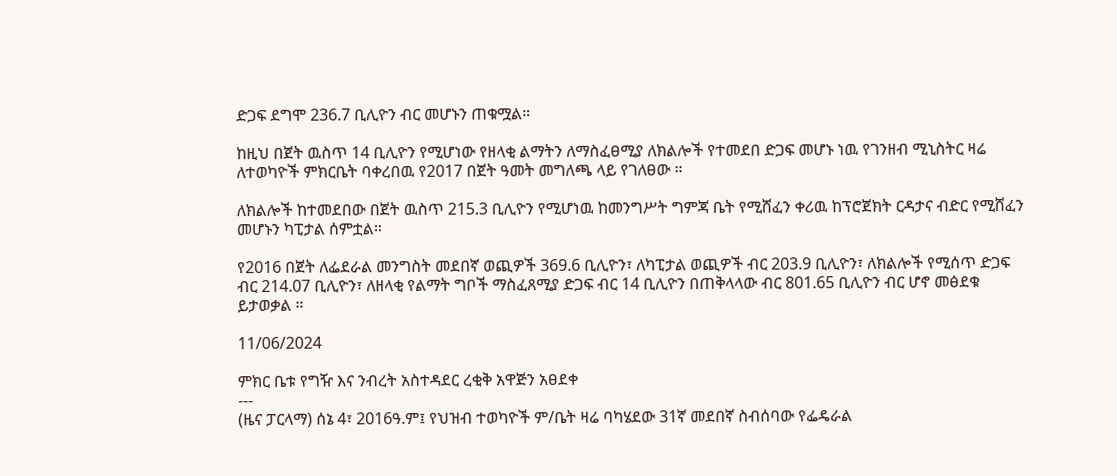ድጋፍ ደግሞ 236.7 ቢሊዮን ብር መሆኑን ጠቁሟል።

ከዚህ በጀት ዉስጥ 14 ቢሊዮን የሚሆነው የዘላቂ ልማትን ለማስፈፀሚያ ለክልሎች የተመደበ ድጋፍ መሆኑ ነዉ የገንዘብ ሚኒስትር ዛሬ ለተወካዮች ምክርቤት ባቀረበዉ የ2017 በጀት ዓመት መግለጫ ላይ የገለፀው ።

ለክልሎች ከተመደበው በጀት ዉስጥ 215.3 ቢሊዮን የሚሆነዉ ከመንግሥት ግምጃ ቤት የሚሸፈን ቀሪዉ ከፕሮጀክት ርዳታና ብድር የሚሸፈን መሆኑን ካፒታል ሰምቷል።

የ2016 በጀት ለፌደራል መንግስት መደበኛ ወጪዎች 369.6 ቢሊዮን፣ ለካፒታል ወጪዎች ብር 203.9 ቢሊዮን፣ ለክልሎች የሚሰጥ ድጋፍ ብር 214.07 ቢሊዮን፣ ለዘላቂ የልማት ግቦች ማስፈጸሚያ ድጋፍ ብር 14 ቢሊዮን በጠቅላላው ብር 801.65 ቢሊዮን ብር ሆኖ መፅደቁ ይታወቃል ።

11/06/2024

ምክር ቤቱ የግዥ እና ንብረት አስተዳደር ረቂቅ አዋጅን አፀደቀ
---
(ዜና ፓርላማ) ሰኔ 4፣ 2016ዓ.ም፤ የህዝብ ተወካዮች ም/ቤት ዛሬ ባካሄደው 31ኛ መደበኛ ስብሰባው የፌዴራል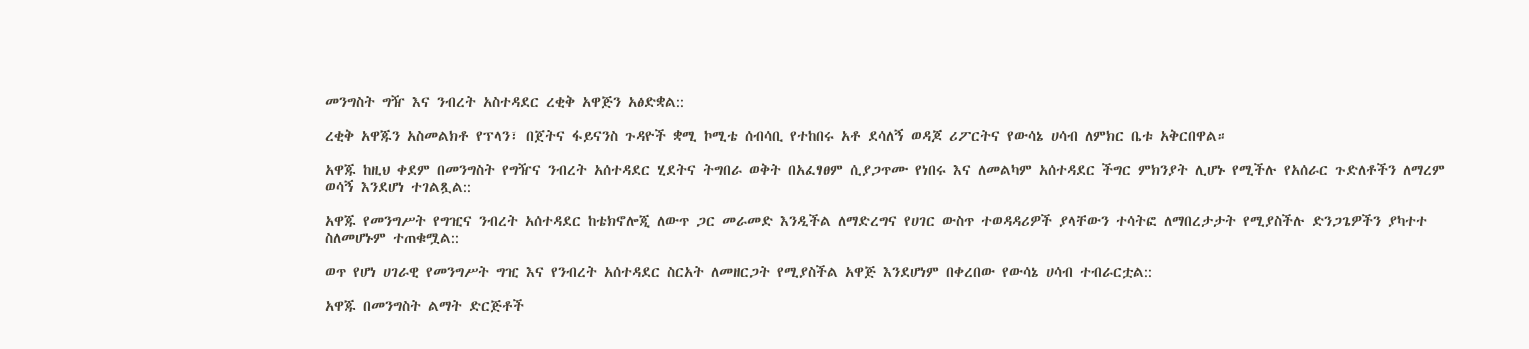መንግስት ግዥ እና ንብረት አስተዳደር ረቂቅ አዋጅን አፅድቋል::

ረቂቅ አዋጁን አስመልክቶ የፕላን፣ በጀትና ፋይናንስ ጉዳዮች ቋሚ ኮሚቴ ሰብሳቢ የተከበሩ አቶ ደሳለኝ ወዳጆ ሪፖርትና የውሳኔ ሀሳብ ለምክር ቤቱ አቅርበዋል።

አዋጁ ከዚህ ቀደም በመንግስት የግዥና ንብረት አሰተዳደር ሂደትና ትግበራ ወቅት በአፈፃፀም ሲያጋጥሙ የነበሩ እና ለመልካም አሰተዳደር ችግር ምክንያት ሊሆኑ የሚችሉ የአሰራር ጉድለቶችን ለማረም ወሳኝ እንደሆነ ተገልጿል::

አዋጁ የመንግሥት የግዢና ንብረት አሰተዳደር ከቴክኖሎጂ ለውጥ ጋር መራመድ እንዲችል ለማድረግና የሀገር ውስጥ ተወዳዳሪዎች ያላቸውን ተሳትፎ ለማበረታታት የሚያስችሉ ድንጋጌዎችን ያካተተ ስለመሆኑም ተጠቁሟል::

ወጥ የሆነ ሀገራዊ የመንግሥት ግዢ እና የንብረት አሰተዳደር ስርአት ለመዘርጋት የሚያስችል አዋጅ እንደሆነም በቀረበው የውሳኔ ሀሳብ ተብራርቷል::

አዋጁ በመንግስት ልማት ድርጅቶች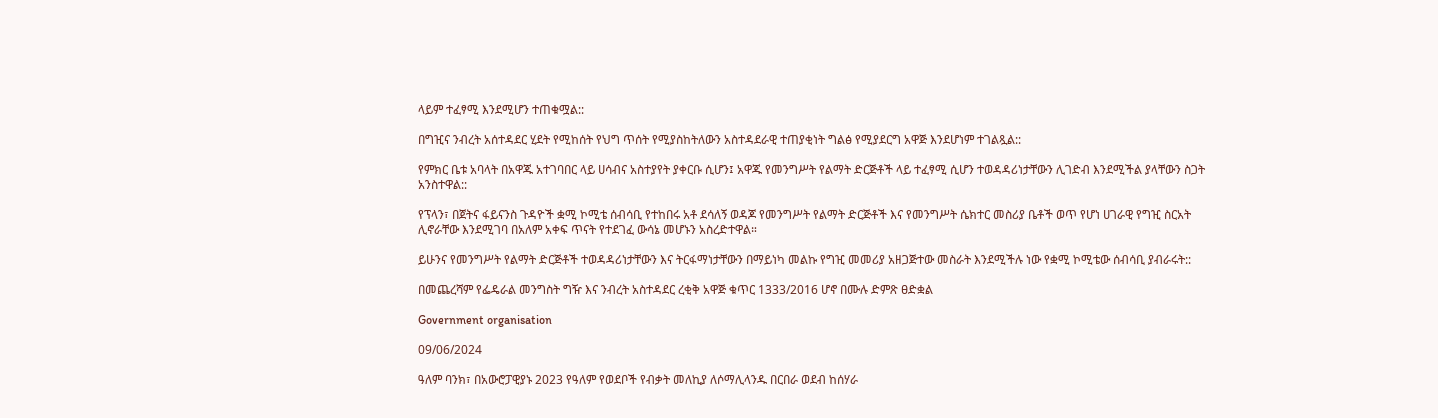ላይም ተፈፃሚ እንደሚሆን ተጠቁሟል::

በግዢና ንብረት አሰተዳደር ሂደት የሚከሰት የህግ ጥሰት የሚያስከትለውን አስተዳደራዊ ተጠያቂነት ግልፅ የሚያደርግ አዋጅ እንደሆነም ተገልጿል::

የምክር ቤቱ አባላት በአዋጁ አተገባበር ላይ ሀሳብና አስተያየት ያቀርቡ ሲሆን፤ አዋጁ የመንግሥት የልማት ድርጅቶች ላይ ተፈፃሚ ሲሆን ተወዳዳሪነታቸውን ሊገድብ እንደሚችል ያላቸውን ስጋት አንስተዋል::

የፕላን፣ በጀትና ፋይናንስ ጉዳዮች ቋሚ ኮሚቴ ሰብሳቢ የተከበሩ አቶ ደሳለኝ ወዳጆ የመንግሥት የልማት ድርጅቶች እና የመንግሥት ሴክተር መስሪያ ቤቶች ወጥ የሆነ ሀገራዊ የግዢ ስርአት ሊኖራቸው እንደሚገባ በአለም አቀፍ ጥናት የተደገፈ ውሳኔ መሆኑን አስረድተዋል።

ይሁንና የመንግሥት የልማት ድርጅቶች ተወዳዳሪነታቸውን እና ትርፋማነታቸውን በማይነካ መልኩ የግዢ መመሪያ አዘጋጅተው መስራት እንደሚችሉ ነው የቋሚ ኮሚቴው ሰብሳቢ ያብራሩት::

በመጨረሻም የፌዴራል መንግስት ግዥ እና ንብረት አስተዳደር ረቂቅ አዋጅ ቁጥር 1333/2016 ሆኖ በሙሉ ድምጽ ፀድቋል

Government organisation

09/06/2024

ዓለም ባንክ፣ በአውሮፓዊያኑ 2023 የዓለም የወደቦች የብቃት መለኪያ ለሶማሊላንዱ በርበራ ወደብ ከሰሃራ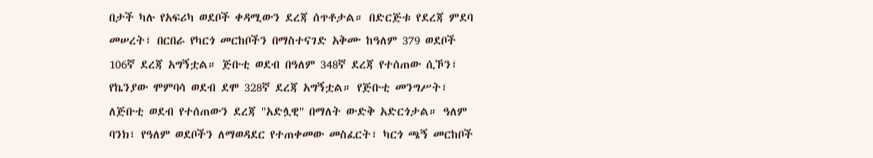በታች ካሉ የአፍሪካ ወደቦች ቀዳሚውን ደረጃ ሰጥቶታል። በድርጅቱ የደረጃ ምደባ መሠረት፣ በርበራ የካርጎ መርከቦችን በማስተናገድ አቅሙ ከዓለም 379 ወደቦች 106ኛ ደረጃ አግኝቷል። ጅቡቲ ወደብ በዓለም 348ኛ ደረጃ የተሰጠው ሲኾን፣ የኬንያው ሞምባሳ ወደብ ደሞ 328ኛ ደረጃ አግኝቷል። የጅቡቲ መንግሥት፣ ለጅቡቲ ወደብ የተሰጠውን ደረጃ "አድሏዊ" በማለት ውድቅ አድርጎታል። ዓለም ባንክ፣ የዓለም ወደቦችን ለማወዳደር የተጠቀመው መስፈርት፣ ካርጎ ጫኝ መርከቦች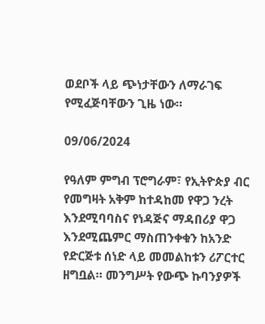ወደቦች ላይ ጭነታቸውን ለማራገፍ የሚፈጅባቸውን ጊዜ ነው።

09/06/2024

የዓለም ምግብ ፕሮግራም፣ የኢትዮጵያ ብር የመግዛት አቅም ከተዳከመ የዋጋ ንረት እንደሚባባስና የነዳጅና ማዳበሪያ ዋጋ እንደሚጨምር ማስጠንቀቁን ከአንድ የድርጅቱ ሰነድ ላይ መመልከቱን ሪፖርተር ዘግቧል። መንግሥት የውጭ ኩባንያዎች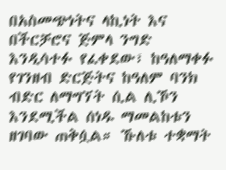በአስመጭነትና ላኪነት እና በችርቻሮና ጅምላ ንግድ እንዲሳተፉ የፈቀደው፣ ከዓለማቀፉ የገንዘብ ድርጅትና ከዓለም ባንክ ብድር ለማግኘት ሲል ሊኾን እንደሚችል ሰነዱ ማመልከቱን ዘገባው ጠቅሷል። ኹለቱ ተቋማት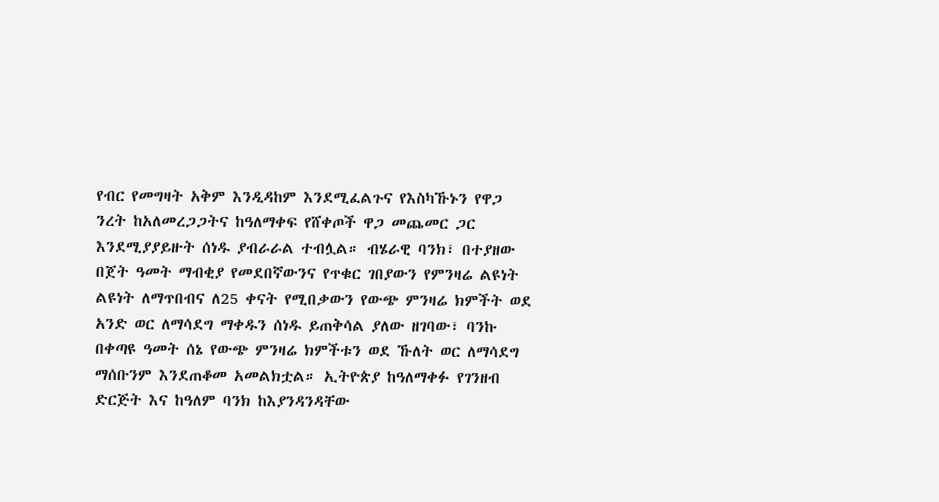የብር የመግዛት አቅም እንዲዳከም እንደሚፈልጉና የእስካኹኑን የዋጋ ንረት ከአለመረጋጋትና ከዓለማቀፍ የሸቀጦች ዋጋ መጨመር ጋር እንደሚያያይዙት ሰነዱ ያብራራል ተብሏል። ብሄራዊ ባንክ፣ በተያዘው በጀት ዓመት ማብቂያ የመደበኛውንና የጥቁር ገበያውን የምንዛሬ ልዩነት ልዩነት ለማጥበብና ለ25 ቀናት የሚበቃውን የውጭ ምንዛሬ ክምችት ወደ አንድ ወር ለማሳደግ ማቀዱን ሰነዱ ይጠቅሳል ያለው ዘገባው፣ ባንኩ በቀጣዩ ዓመት ሰኔ የውጭ ምንዛሬ ክምችቱን ወደ ኹለት ወር ለማሳደግ ማሰቡንም እንደጠቆመ አመልክቷል። ኢትዮጵያ ከዓለማቀፉ የገንዘብ ድርጅት እና ከዓለም ባንክ ከእያንዳንዳቸው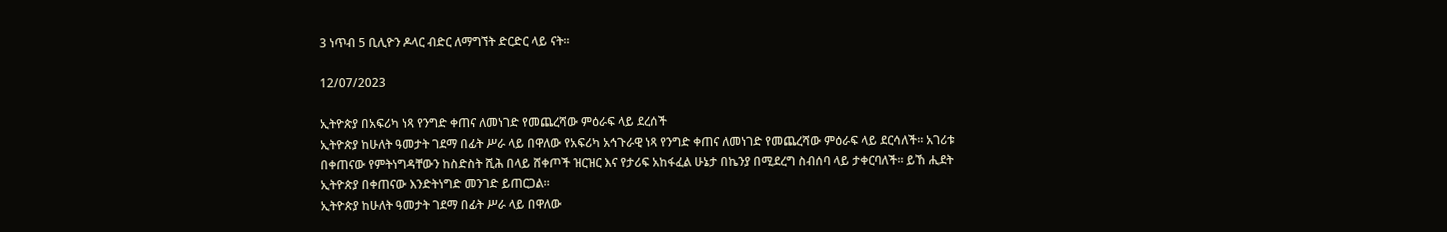3 ነጥብ 5 ቢሊዮን ዶላር ብድር ለማግኘት ድርድር ላይ ናት።

12/07/2023

ኢትዮጵያ በአፍሪካ ነጻ የንግድ ቀጠና ለመነገድ የመጨረሻው ምዕራፍ ላይ ደረሰች
ኢትዮጵያ ከሁለት ዓመታት ገደማ በፊት ሥራ ላይ በዋለው የአፍሪካ አኅጉራዊ ነጻ የንግድ ቀጠና ለመነገድ የመጨረሻው ምዕራፍ ላይ ደርሳለች። አገሪቱ በቀጠናው የምትነግዳቸውን ከስድስት ሺሕ በላይ ሸቀጦች ዝርዝር እና የታሪፍ አከፋፈል ሁኔታ በኬንያ በሚደረግ ስብሰባ ላይ ታቀርባለች። ይኸ ሒደት ኢትዮጵያ በቀጠናው እንድትነግድ መንገድ ይጠርጋል።
ኢትዮጵያ ከሁለት ዓመታት ገደማ በፊት ሥራ ላይ በዋለው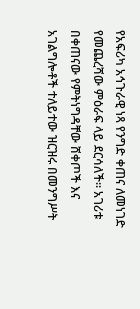የአፍሪካ አኅጉራዊ ነጻ የንግድ ቀጠና ለመነገድ የመጨረሻው ምዕራፍ ላይ ደርሳለች። አገሪቱ በቀጠናው የምትነግዳቸው ሸቀጦች እና አገልግሎቶች ተለይተው ዝርዝሩ በመንግሥት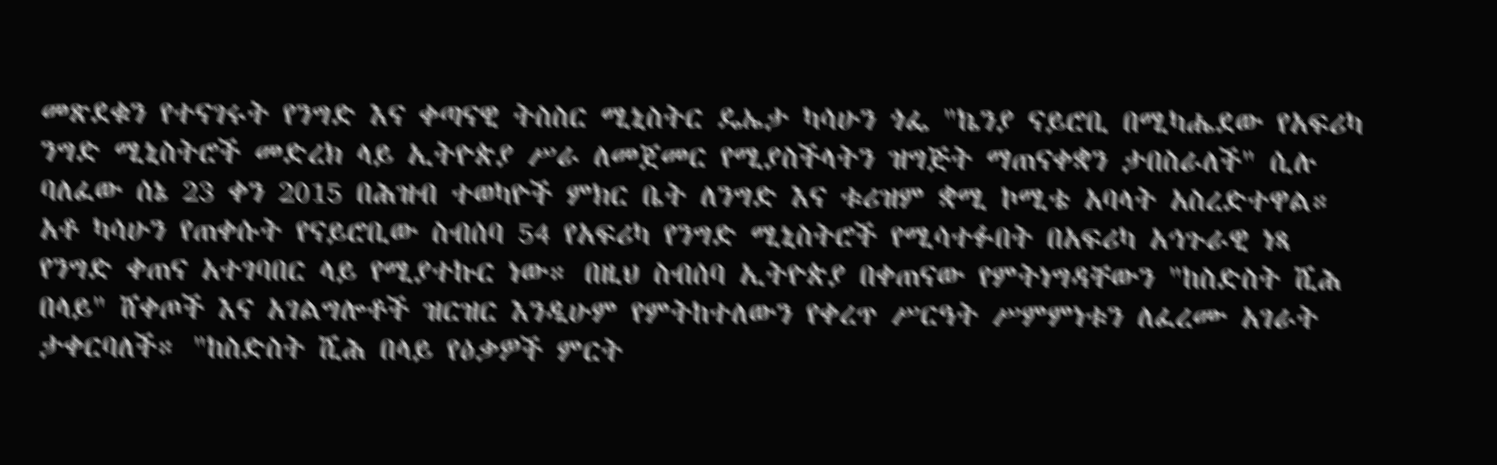መጽደቁን የተናገሩት የንግድ እና ቀጣናዊ ትስስር ሚኒስትር ዴኤታ ካሳሁን ጎፌ "ኬንያ ናይሮቢ በሚካሔደው የአፍሪካ ንግድ ሚኒስትሮች መድረክ ላይ ኢትዮጵያ ሥራ ለመጀመር የሚያስችላትን ዝግጅት ማጠናቀቋን ታበስራለች" ሲሉ ባለፈው ሰኔ 23 ቀን 2015 በሕዝብ ተወካዮች ምክር ቤት ለንግድ እና ቱሪዝም ቋሚ ኮሚቴ አባላት አስረድተዋል።
አቶ ካሳሁን የጠቀሱት የናይሮቢው ስብሰባ 54 የአፍሪካ የንግድ ሚኒስትሮች የሚሳተፉበት በአፍሪካ አኅጉራዊ ነጻ የንግድ ቀጠና አተገባበር ላይ የሚያተኩር ነው። በዚህ ስብሰባ ኢትዮጵያ በቀጠናው የምትነግዳቸውን "ከስድስት ሺሕ በላይ" ሸቀጦች እና አገልግሎቶች ዝርዝር እንዲሁም የምትከተለውን የቀረጥ ሥርዓት ሥምምነቱን ለፈረሙ አገራት ታቀርባለች። "ከስድስት ሺሕ በላይ የዕቃዎች ምርት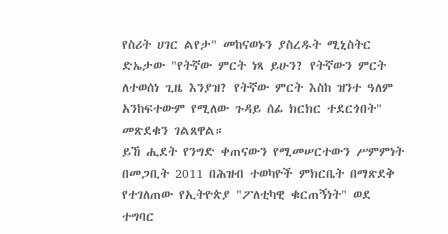የስሪት ሀገር ልየታ" መከናወኑን ያስረዱት ሚኒስትር ድኤታው "የትኛው ምርት ነጻ ይሁን? የትኛውን ምርት ለተወሰነ ጊዜ እንያዝ? የትኛው ምርት እስከ ዝንተ ዓለም አንከፍተውም የሚለው ጉዳይ ሰፊ ክርክር ተደርጎበት" መጽደቁን ገልጸዋል።
ይኸ ሒደት የንግድ ቀጠናውን የሚመሠርተውን ሥምምነት በመጋቢት 2011 በሕዝብ ተወካዮች ምክርቤት በማጽደቅ የተገለጠው የኢትዮጵያ "ፖለቲካዊ ቁርጠኝነት" ወደ ተግባር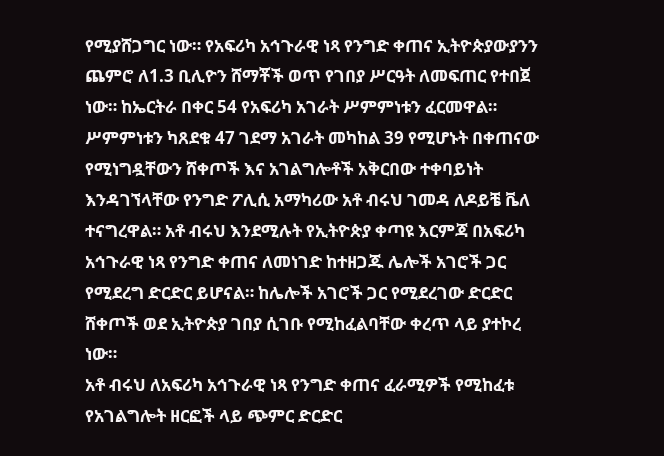የሚያሸጋግር ነው። የአፍሪካ አኅጉራዊ ነጻ የንግድ ቀጠና ኢትዮጵያውያንን ጨምሮ ለ1.3 ቢሊዮን ሸማቾች ወጥ የገበያ ሥርዓት ለመፍጠር የተበጀ ነው። ከኤርትራ በቀር 54 የአፍሪካ አገራት ሥምምነቱን ፈርመዋል።
ሥምምነቱን ካጸደቁ 47 ገደማ አገራት መካከል 39 የሚሆኑት በቀጠናው የሚነግዷቸውን ሸቀጦች እና አገልግሎቶች አቅርበው ተቀባይነት እንዳገኘላቸው የንግድ ፖሊሲ አማካሪው አቶ ብሩህ ገመዳ ለዶይቼ ቬለ ተናግረዋል። አቶ ብሩህ እንደሚሉት የኢትዮጵያ ቀጣዩ እርምጃ በአፍሪካ አኅጉራዊ ነጻ የንግድ ቀጠና ለመነገድ ከተዘጋጁ ሌሎች አገሮች ጋር የሚደረግ ድርድር ይሆናል። ከሌሎች አገሮች ጋር የሚደረገው ድርድር ሸቀጦች ወደ ኢትዮጵያ ገበያ ሲገቡ የሚከፈልባቸው ቀረጥ ላይ ያተኮረ ነው።
አቶ ብሩህ ለአፍሪካ አኅጉራዊ ነጻ የንግድ ቀጠና ፈራሚዎች የሚከፈቱ የአገልግሎት ዘርፎች ላይ ጭምር ድርድር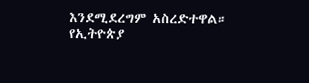እንደሚደረግም አስረድተዋል። የኢትዮጵያ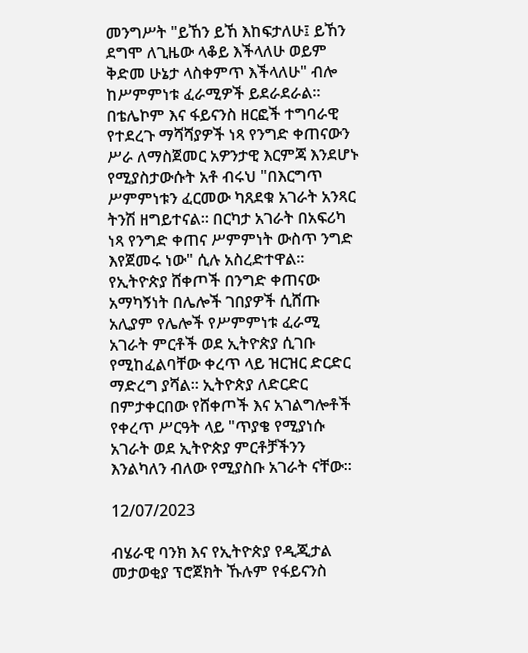መንግሥት "ይኸን ይኸ እከፍታለሁ፤ ይኸን ደግሞ ለጊዜው ላቆይ እችላለሁ ወይም ቅድመ ሁኔታ ላስቀምጥ እችላለሁ" ብሎ ከሥምምነቱ ፈራሚዎች ይደራደራል። በቴሌኮም እና ፋይናንስ ዘርፎች ተግባራዊ የተደረጉ ማሻሻያዎች ነጻ የንግድ ቀጠናውን ሥራ ለማስጀመር አዎንታዊ እርምጃ እንደሆኑ የሚያስታውሱት አቶ ብሩህ "በእርግጥ ሥምምነቱን ፈርመው ካጸደቁ አገራት አንጻር ትንሽ ዘግይተናል። በርካታ አገራት በአፍሪካ ነጻ የንግድ ቀጠና ሥምምነት ውስጥ ንግድ እየጀመሩ ነው" ሲሉ አስረድተዋል።
የኢትዮጵያ ሸቀጦች በንግድ ቀጠናው አማካኝነት በሌሎች ገበያዎች ሲሸጡ አሊያም የሌሎች የሥምምነቱ ፈራሚ አገራት ምርቶች ወደ ኢትዮጵያ ሲገቡ የሚከፈልባቸው ቀረጥ ላይ ዝርዝር ድርድር ማድረግ ያሻል። ኢትዮጵያ ለድርድር በምታቀርበው የሸቀጦች እና አገልግሎቶች የቀረጥ ሥርዓት ላይ "ጥያቄ የሚያነሱ አገራት ወደ ኢትዮጵያ ምርቶቻችንን እንልካለን ብለው የሚያስቡ አገራት ናቸው።

12/07/2023

ብሄራዊ ባንክ እና የኢትዮጵያ የዲጂታል መታወቂያ ፕሮጀክት ኹሉም የፋይናንስ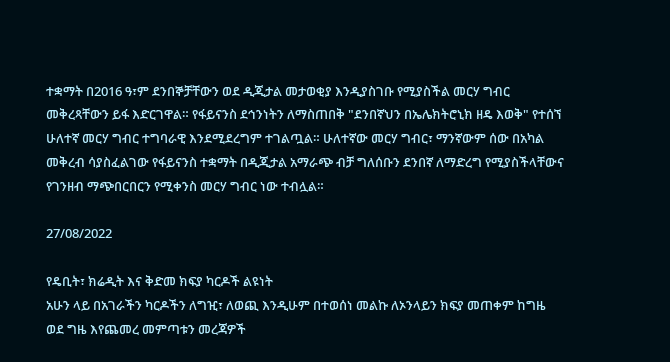ተቋማት በ2016 ዓ፣ም ደንበኞቻቸውን ወደ ዲጂታል መታወቂያ እንዲያስገቡ የሚያስችል መርሃ ግብር መቅረጻቸውን ይፋ እድርገዋል። የፋይናንስ ደኅንነትን ለማስጠበቅ "ደንበኛህን በኤሌክትሮኒክ ዘዴ እወቅ" የተሰኘ ሁለተኛ መርሃ ግብር ተግባራዊ እንደሚደረግም ተገልጧል። ሁለተኛው መርሃ ግብር፣ ማንኛውም ሰው በአካል መቅረብ ሳያስፈልገው የፋይናንስ ተቋማት በዲጂታል አማራጭ ብቻ ግለሰቡን ደንበኛ ለማድረግ የሚያስችላቸውና የገንዘብ ማጭበርበርን የሚቀንስ መርሃ ግብር ነው ተብሏል።

27/08/2022

የዴቢት፣ ክሬዲት እና ቅድመ ክፍያ ካርዶች ልዩነት
አሁን ላይ በአገራችን ካርዶችን ለግዢ፣ ለወጪ እንዲሁም በተወሰነ መልኩ ለኦንላይን ክፍያ መጠቀም ከግዜ ወደ ግዜ እየጨመረ መምጣቱን መረጃዎች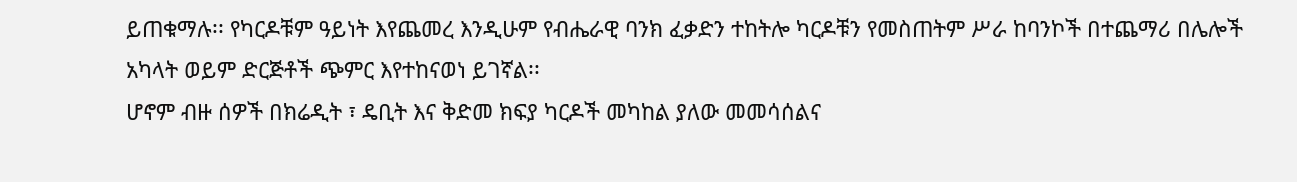ይጠቁማሉ፡፡ የካርዶቹም ዓይነት እየጨመረ እንዲሁም የብሔራዊ ባንክ ፈቃድን ተከትሎ ካርዶቹን የመስጠትም ሥራ ከባንኮች በተጨማሪ በሌሎች አካላት ወይም ድርጅቶች ጭምር እየተከናወነ ይገኛል፡፡
ሆኖም ብዙ ሰዎች በክሬዲት ፣ ዴቢት እና ቅድመ ክፍያ ካርዶች መካከል ያለው መመሳሰልና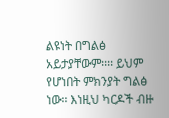ልዩነት በግልፅ አይታያቸውም፡፡፡፡ ይህም የሆነበት ምክንያት ግልፅ ነው፡፡ እነዚህ ካርዶች ብዙ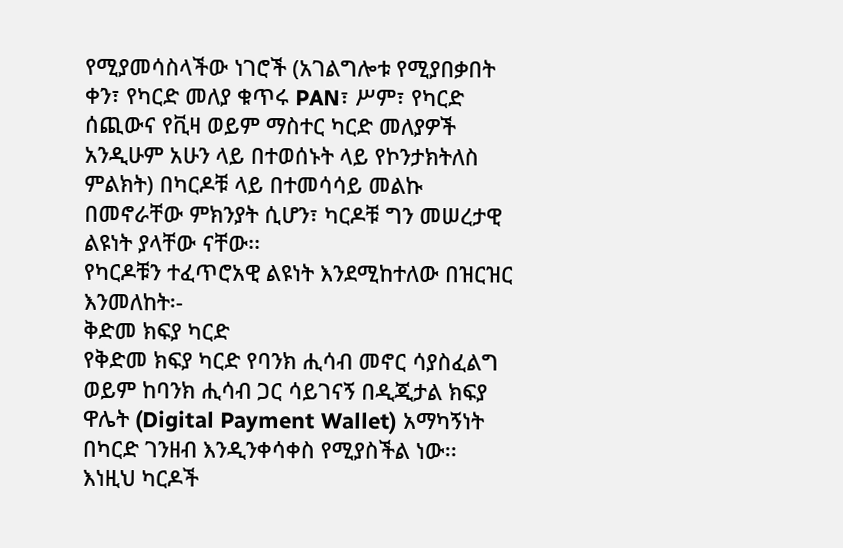የሚያመሳስላችው ነገሮች (አገልግሎቱ የሚያበቃበት ቀን፣ የካርድ መለያ ቁጥሩ PAN፣ ሥም፣ የካርድ ሰጪውና የቪዛ ወይም ማስተር ካርድ መለያዎች አንዲሁም አሁን ላይ በተወሰኑት ላይ የኮንታክትለስ ምልክት) በካርዶቹ ላይ በተመሳሳይ መልኩ በመኖራቸው ምክንያት ሲሆን፣ ካርዶቹ ግን መሠረታዊ ልዩነት ያላቸው ናቸው፡፡
የካርዶቹን ተፈጥሮአዊ ልዩነት እንደሚከተለው በዝርዝር እንመለከት፡-
ቅድመ ክፍያ ካርድ
የቅድመ ክፍያ ካርድ የባንክ ሒሳብ መኖር ሳያስፈልግ ወይም ከባንክ ሒሳብ ጋር ሳይገናኝ በዲጂታል ክፍያ ዋሌት (Digital Payment Wallet) አማካኝነት በካርድ ገንዘብ እንዲንቀሳቀስ የሚያስችል ነው፡፡
እነዚህ ካርዶች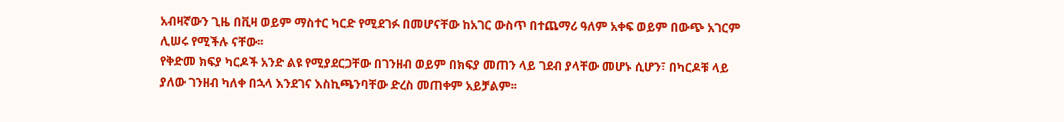አብዛኛውን ጊዜ በቪዛ ወይም ማስተር ካርድ የሚደገፉ በመሆናቸው ከአገር ውስጥ በተጨማሪ ዓለም አቀፍ ወይም በውጭ አገርም ሊሠሩ የሚችሉ ናቸው፡፡
የቅድመ ክፍያ ካርዶች አንድ ልዩ የሚያደርጋቸው በገንዘብ ወይም በክፍያ መጠን ላይ ገደብ ያላቸው መሆኑ ሲሆን፣ በካርዶቹ ላይ ያለው ገንዘብ ካለቀ በኋላ እንደገና እስኪጫንባቸው ድረስ መጠቀም አይቻልም፡፡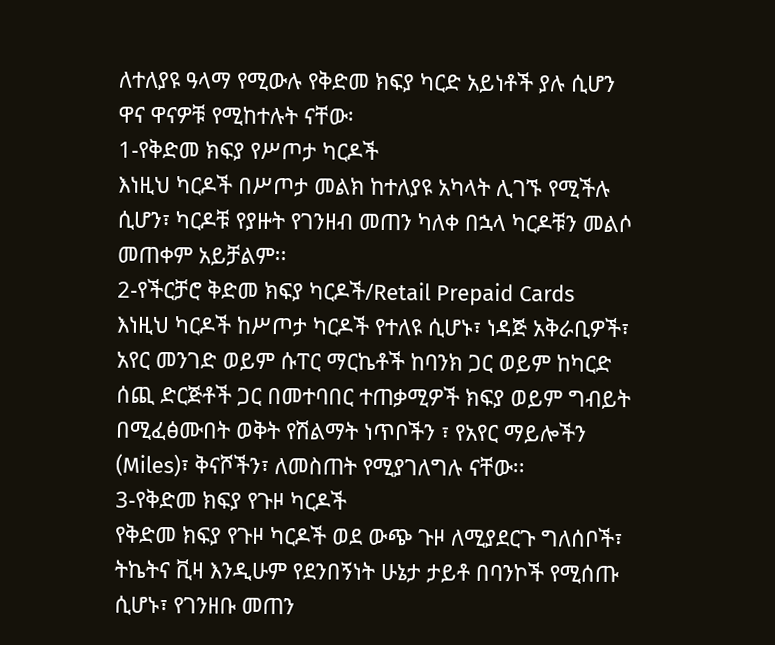ለተለያዩ ዓላማ የሚውሉ የቅድመ ክፍያ ካርድ አይነቶች ያሉ ሲሆን ዋና ዋናዎቹ የሚከተሉት ናቸው፡
1-የቅድመ ክፍያ የሥጦታ ካርዶች
እነዚህ ካርዶች በሥጦታ መልክ ከተለያዩ አካላት ሊገኙ የሚችሉ ሲሆን፣ ካርዶቹ የያዙት የገንዘብ መጠን ካለቀ በኋላ ካርዶቹን መልሶ መጠቀም አይቻልም፡፡
2-የችርቻሮ ቅድመ ክፍያ ካርዶች/Retail Prepaid Cards
እነዚህ ካርዶች ከሥጦታ ካርዶች የተለዩ ሲሆኑ፣ ነዳጅ አቅራቢዎች፣ አየር መንገድ ወይም ሱፐር ማርኬቶች ከባንክ ጋር ወይም ከካርድ ሰጪ ድርጅቶች ጋር በመተባበር ተጠቃሚዎች ክፍያ ወይም ግብይት በሚፈፅሙበት ወቅት የሽልማት ነጥቦችን ፣ የአየር ማይሎችን (Miles)፣ ቅናሾችን፣ ለመስጠት የሚያገለግሉ ናቸው፡፡
3-የቅድመ ክፍያ የጉዞ ካርዶች
የቅድመ ክፍያ የጉዞ ካርዶች ወደ ውጭ ጉዞ ለሚያደርጉ ግለሰቦች፣ ትኬትና ቪዛ እንዲሁም የደንበኝነት ሁኔታ ታይቶ በባንኮች የሚሰጡ ሲሆኑ፣ የገንዘቡ መጠን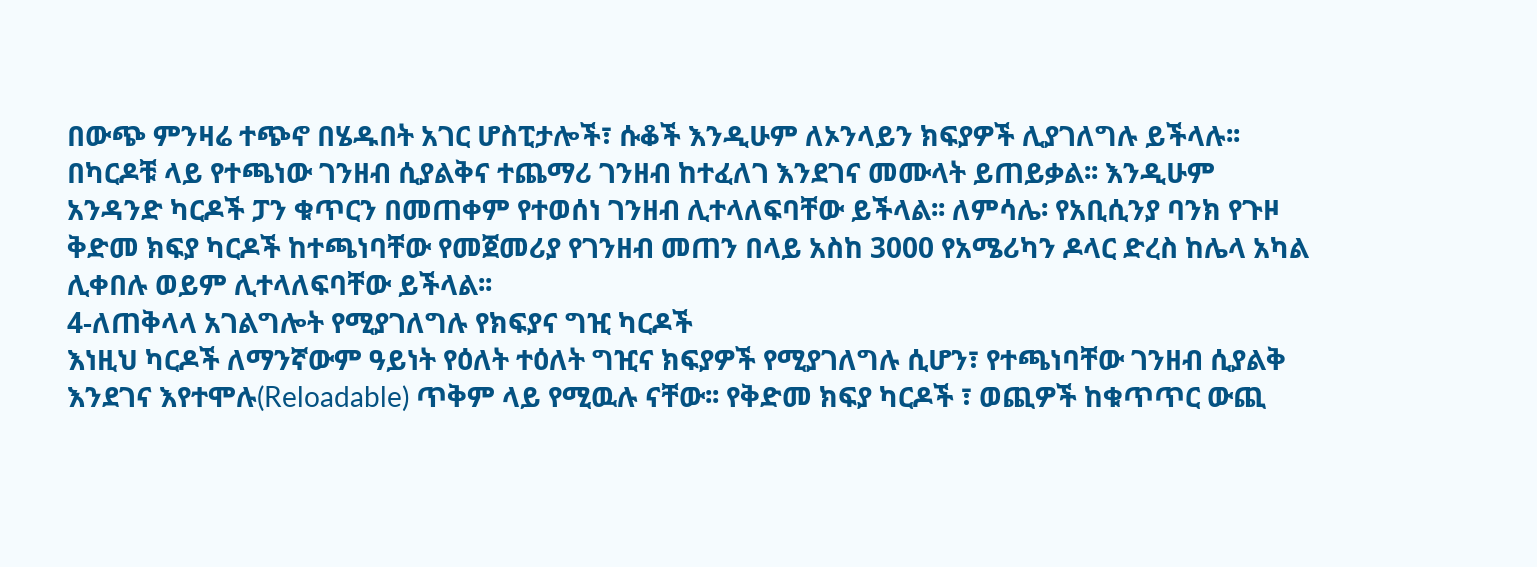በውጭ ምንዛሬ ተጭኖ በሄዱበት አገር ሆስፒታሎች፣ ሱቆች እንዲሁም ለኦንላይን ክፍያዎች ሊያገለግሉ ይችላሉ፡፡
በካርዶቹ ላይ የተጫነው ገንዘብ ሲያልቅና ተጨማሪ ገንዘብ ከተፈለገ እንደገና መሙላት ይጠይቃል፡፡ እንዲሁም አንዳንድ ካርዶች ፓን ቁጥርን በመጠቀም የተወሰነ ገንዘብ ሊተላለፍባቸው ይችላል፡፡ ለምሳሌ፡ የአቢሲንያ ባንክ የጉዞ ቅድመ ክፍያ ካርዶች ከተጫነባቸው የመጀመሪያ የገንዘብ መጠን በላይ አስከ 3000 የአሜሪካን ዶላር ድረስ ከሌላ አካል ሊቀበሉ ወይም ሊተላለፍባቸው ይችላል፡፡
4-ለጠቅላላ አገልግሎት የሚያገለግሉ የክፍያና ግዢ ካርዶች
እነዚህ ካርዶች ለማንኛውም ዓይነት የዕለት ተዕለት ግዢና ክፍያዎች የሚያገለግሉ ሲሆን፣ የተጫነባቸው ገንዘብ ሲያልቅ እንደገና እየተሞሉ(Reloadable) ጥቅም ላይ የሚዉሉ ናቸው፡፡ የቅድመ ክፍያ ካርዶች ፣ ወጪዎች ከቁጥጥር ውጪ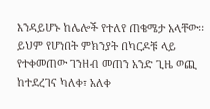እንዳይሆኑ ከሌሎች የተለየ ጠቄሜታ አላቸው፡፡ ይህም የሆነበት ምክንያት በካርዶቹ ላይ የተቀመጠው ገንዘብ መጠን አንድ ጊዜ ወጪ ከተደረገና ካለቀ፣ አለቀ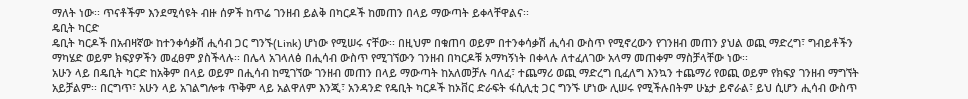ማለት ነው፡፡ ጥናቶችም እንደሚሳዩት ብዙ ሰዎች ከጥሬ ገንዘብ ይልቅ በካርዶች ከመጠን በላይ ማውጣት ይቀላቸዋልና፡፡
ዴቢት ካርድ
ዴቢት ካርዶች በአብዛኛው ከተንቀሳቃሽ ሒሳብ ጋር ግንኙ(Link) ሆነው የሚሠሩ ናቸው፡፡ በዚህም በቁጠባ ወይም በተንቀሳቃሽ ሒሳብ ውስጥ የሚኖረውን የገንዘብ መጠን ያህል ወጪ ማድረግ፣ ግብይቶችን ማካሄድ ወይም ክፍያዎችን መፈፀም ያስችላሉ፡፡ በሌላ አገላለፅ በሒሳብ ውስጥ የሚገኘውን ገንዘብ በካርዶቹ አማካኝነት በቀላሉ ለተፈለገው አላማ መጠቀም ማስቻላቸው ነው፡፡
አሁን ላይ በዴቢት ካርድ ከአቅም በላይ ወይም በሒሳብ ከሚገኘው ገንዘብ መጠን በላይ ማውጣት ከአለመቻሉ ባለፈ፣ ተጨማሪ ወጪ ማድረግ ቢፈለግ እንኳን ተጨማሪ የወጪ ወይም የክፍያ ገንዘብ ማግኘት አይቻልም፡፡ በርግጥ፣ አሁን ላይ አገልግሎቱ ጥቅም ላይ አልዋለም እንጂ፣ አንዳንድ የዴቢት ካርዶች ከኦቨር ድራፍት ፋሲሊቲ ጋር ግንኙ ሆነው ሊሠሩ የሚችሉበትም ሁኔታ ይኖራል፣ ይህ ሲሆን ሒሳብ ውስጥ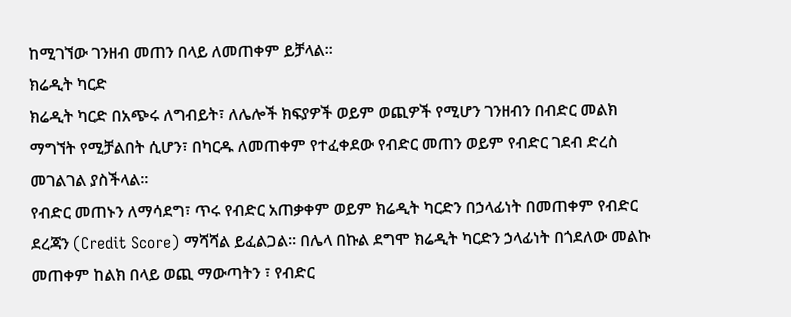ከሚገኘው ገንዘብ መጠን በላይ ለመጠቀም ይቻላል፡፡
ክሬዲት ካርድ
ክሬዲት ካርድ በአጭሩ ለግብይት፣ ለሌሎች ክፍያዎች ወይም ወጪዎች የሚሆን ገንዘብን በብድር መልክ ማግኘት የሚቻልበት ሲሆን፣ በካርዱ ለመጠቀም የተፈቀደው የብድር መጠን ወይም የብድር ገደብ ድረስ መገልገል ያስችላል፡፡
የብድር መጠኑን ለማሳደግ፣ ጥሩ የብድር አጠቃቀም ወይም ክሬዲት ካርድን በኃላፊነት በመጠቀም የብድር ደረጃን (Credit Score) ማሻሻል ይፈልጋል፡፡ በሌላ በኩል ደግሞ ክሬዲት ካርድን ኃላፊነት በጎደለው መልኩ መጠቀም ከልክ በላይ ወጪ ማውጣትን ፣ የብድር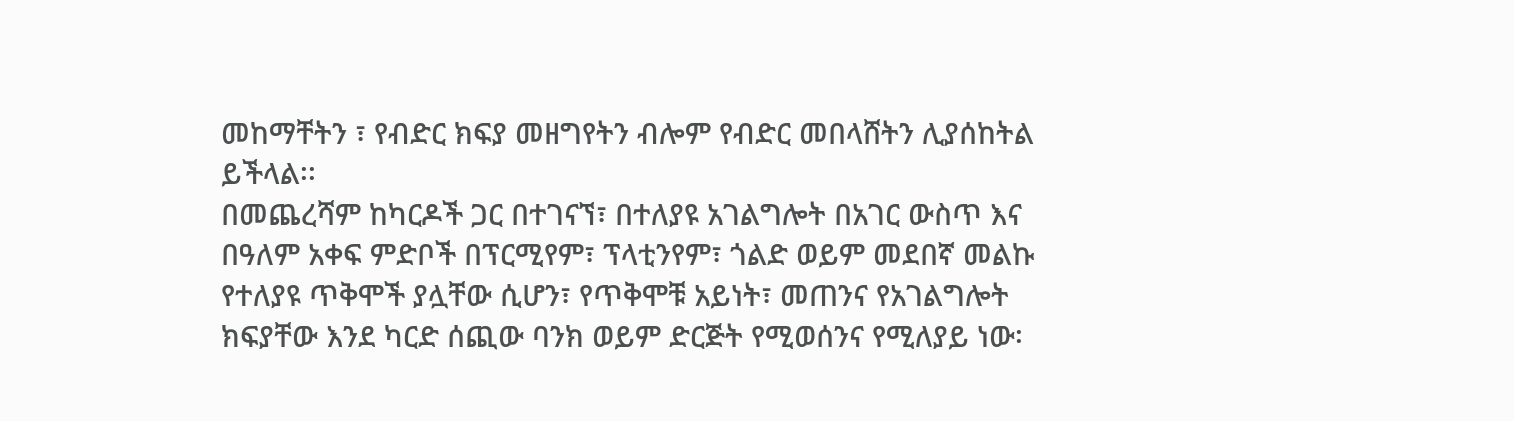መከማቸትን ፣ የብድር ክፍያ መዘግየትን ብሎም የብድር መበላሸትን ሊያሰከትል ይችላል፡፡
በመጨረሻም ከካርዶች ጋር በተገናኘ፣ በተለያዩ አገልግሎት በአገር ውስጥ እና በዓለም አቀፍ ምድቦች በፕርሚየም፣ ፕላቲንየም፣ ጎልድ ወይም መደበኛ መልኩ የተለያዩ ጥቅሞች ያሏቸው ሲሆን፣ የጥቅሞቹ አይነት፣ መጠንና የአገልግሎት ክፍያቸው እንደ ካርድ ሰጪው ባንክ ወይም ድርጅት የሚወሰንና የሚለያይ ነው፡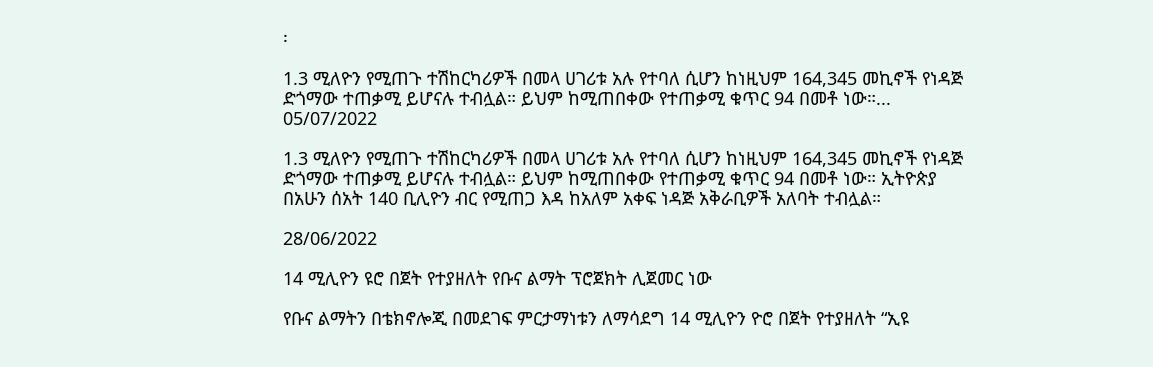፡

1.3 ሚለዮን የሚጠጉ ተሽከርካሪዎች በመላ ሀገሪቱ አሉ የተባለ ሲሆን ከነዚህም 164,345 መኪኖች የነዳጅ ድጎማው ተጠቃሚ ይሆናሉ ተብሏል። ይህም ከሚጠበቀው የተጠቃሚ ቁጥር 94 በመቶ ነው።...
05/07/2022

1.3 ሚለዮን የሚጠጉ ተሽከርካሪዎች በመላ ሀገሪቱ አሉ የተባለ ሲሆን ከነዚህም 164,345 መኪኖች የነዳጅ ድጎማው ተጠቃሚ ይሆናሉ ተብሏል። ይህም ከሚጠበቀው የተጠቃሚ ቁጥር 94 በመቶ ነው። ኢትዮጵያ በአሁን ሰአት 140 ቢሊዮን ብር የሚጠጋ እዳ ከአለም አቀፍ ነዳጅ አቅራቢዎች አለባት ተብሏል።

28/06/2022

14 ሚሊዮን ዩሮ በጀት የተያዘለት የቡና ልማት ፕሮጀክት ሊጀመር ነው

የቡና ልማትን በቴክኖሎጂ በመደገፍ ምርታማነቱን ለማሳደግ 14 ሚሊዮን ዮሮ በጀት የተያዘለት “ኢዩ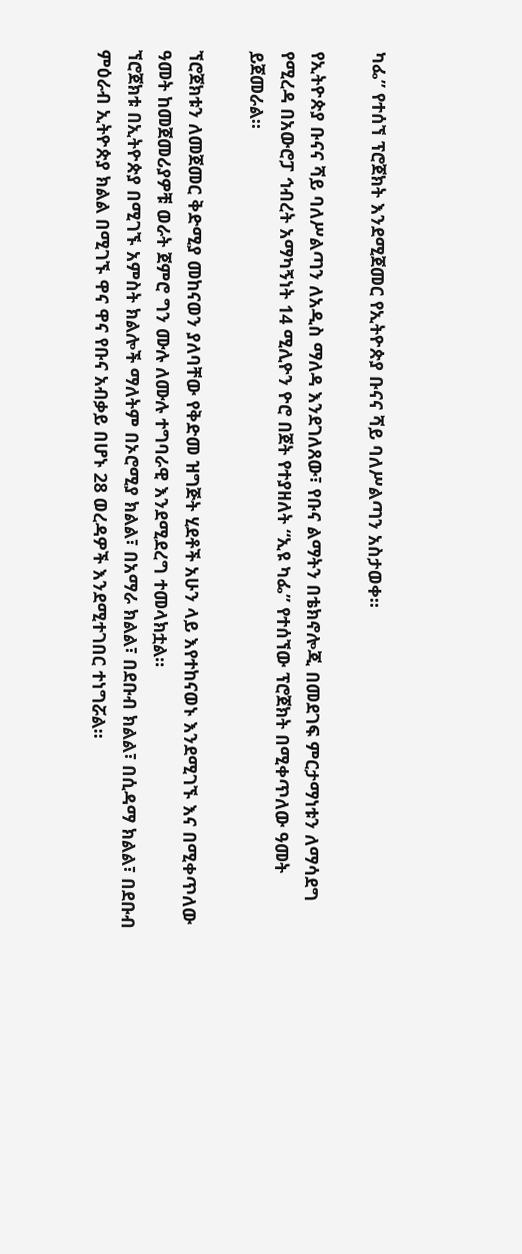ካፌ” የተሰኘ ፕሮጀክት እንደሚጀመር የኢትዮጵያ ቡናና ሻይ ባለሥልጣን አስታወቀ።

የኢትዮጵያ ቡናና ሻይ ባለሥልጣን ለአዲስ ማለዳ እንደገለጸው፣ የቡና ልማትን በቴክኖሎጂ በመደገፍ ምርታማነቱን ለማሳደግ የሚረዳ በአውሮፓ ኅብረት አማካኝነት 14 ሚሊዮን ዮሮ በጀት የተያዘለት “ኢዩ ካፌ” የተሰኘው ፕሮጀክት በሚቀጥለው ዓመት ይጀመራል።

ኘሮጀክቱን ለመጀመር ቅድሚያ መከናወን ያለባቸው የቅድመ ዝግጅት ሂደቶች አሁን ላይ እየተከናወኑ እንደሚገኙ እና በሚቀጥለው ዓመት ከመጀመሪያዎቹ ወራት ጀምሮ ግን ሙሉ ለሙሉ ተግባራዊ እንደሚደረግ ተመላክቷል።
ኘሮጀክቱ በኢትዮጵያ በሚገኙ አምስት ክልሎች ማለትም በኦሮሚያ ክልል፣ በአማራ ክልል፣ በደቡብ ክልል፣ በሲዳማ ክልል፣ በደቡብ ምዕራብ ኢትዮጵያ ክልል በሚገኙ ዋና ዋና የቡና አብቃይ በሆኑ 28 ወረዳዎች እንደሚተገበር ተነግሯል።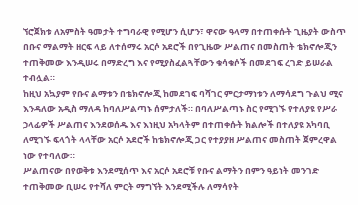ኘሮጀክቱ ለአምስት ዓመታት ተግባራዊ የሚሆን ሲሆን፣ ዋናው ዓላማ በተጠቀሱት ጊዜያት ውስጥ በቡና ማልማት ዘርፍ ላይ ለተሰማሩ አርሶ አደሮች በየጊዜው ሥልጠና በመስጠት ቴክኖሎጂን ተጠቅመው እንዲሠሩ በማድረግ እና የሚያስፈልጓቸውን ቁሳቁሶች በመደገፍ ረገድ ይሠራል ተብሏል።
ከዚህ አኳያም የቡና ልማቱን በቴክኖሎጂ ከመደገፍ ባሻገር ምርታማነቱን ለማሳደግ ጉልህ ሚና እንዳለው አዲስ ማለዳ ከባለሥልጣኑ ሰምታለች። በባለሥልጣኑ ስር የሚገኙ የተለያዩ የሥራ ኃላፊዎች ሥልጠና እንደወሰዱ እና እነዚህ አካላትም በተጠቀሱት ክልሎች በተለያዩ አካባቢ ለሚገኙ ፍላጎት ላላቸው አርሶ አደሮች ከቴክኖሎጂ ጋር የተያያዘ ሥልጠና መስጠት ጀምረዋል ነው የተባለው።
ሥልጠናው በየወቅቱ እንደሚሰጥ እና አርሶ አደሮቹ የቡና ልማትን በምን ዓይነት መንገድ ተጠቅመው ቢሠሩ የተሻለ ምርት ማግኘት እንደሚችሉ ለማሳየት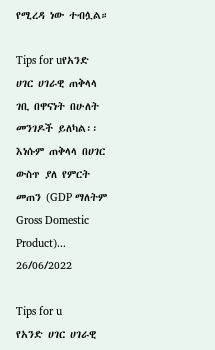የሚረዳ ነው ተብሏል።

Tips for uየአንድ ሀገር ሀገራዊ ጠቅላላ ገቢ በዋናነት በሁለት መንገዶች ይለካል፡፡ እነሱም ጠቅላላ በሀገር ውስጥ ያለ የምርት መጠን (GDP ማለትም Gross Domestic Product)...
26/06/2022

Tips for u
የአንድ ሀገር ሀገራዊ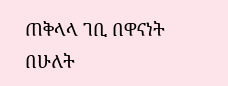ጠቅላላ ገቢ በዋናነት በሁለት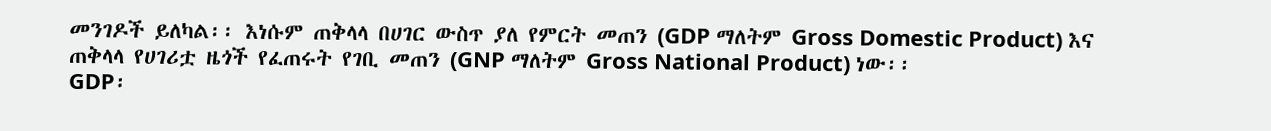መንገዶች ይለካል፡፡ እነሱም ጠቅላላ በሀገር ውስጥ ያለ የምርት መጠን (GDP ማለትም Gross Domestic Product) እና ጠቅላላ የሀገሪቷ ዜጎች የፈጠሩት የገቢ መጠን (GNP ማለትም Gross National Product) ነው፡፡
GDP፡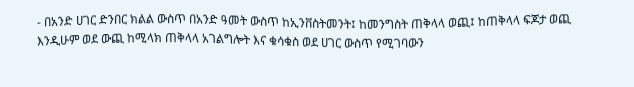- በአንድ ሀገር ድንበር ክልል ውስጥ በአንድ ዓመት ውስጥ ከኢንቨስትመንት፤ ከመንግስት ጠቅላላ ወጪ፤ ከጠቅላላ ፍጆታ ወጪ እንዲሁም ወደ ውጪ ከሚላክ ጠቅላላ አገልግሎት እና ቁሳቁስ ወደ ሀገር ውስጥ የሚገባውን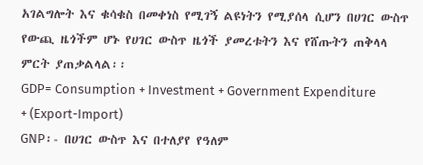አገልግሎት እና ቁሳቁስ በመቀነስ የሚገኝ ልዩነትን የሚያሰላ ሲሆን በሀገር ውስጥ የውጪ ዜጎችም ሆኑ የሀገር ውስጥ ዜጎች ያመረቱትን እና የሸጡትን ጠቅላላ ምርት ያጠቃልላል፡፡
GDP= Consumption + Investment + Government Expenditure + (Export-Import)
GNP፡- በሀገር ውስጥ እና በተለያየ የዓለም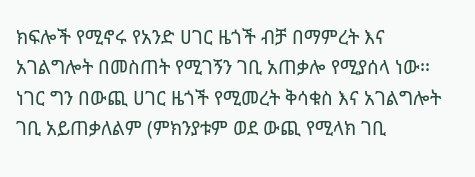ክፍሎች የሚኖሩ የአንድ ሀገር ዜጎች ብቻ በማምረት እና አገልግሎት በመስጠት የሚገኝን ገቢ አጠቃሎ የሚያሰላ ነው፡፡ ነገር ግን በውጪ ሀገር ዜጎች የሚመረት ቅሳቁስ እና አገልግሎት ገቢ አይጠቃለልም (ምክንያቱም ወደ ውጪ የሚላክ ገቢ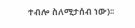ተብሎ ስለሚታሰብ ነው)፡፡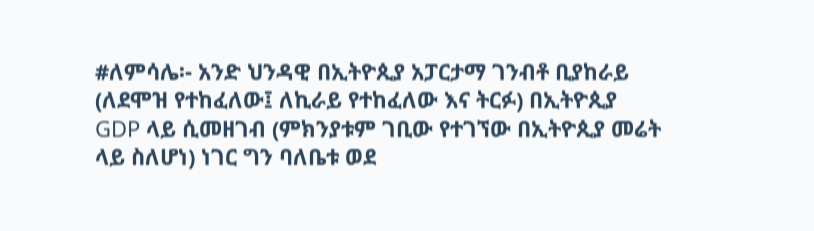#ለምሳሌ፡- አንድ ህንዳዊ በኢትዮጲያ አፓርታማ ገንብቶ ቢያከራይ (ለደሞዝ የተከፈለው፤ ለኪራይ የተከፈለው እና ትርፉ) በኢትዮጲያ GDP ላይ ሲመዘገብ (ምክንያቱም ገቢው የተገኘው በኢትዮጲያ መሬት ላይ ስለሆነ) ነገር ግን ባለቤቱ ወደ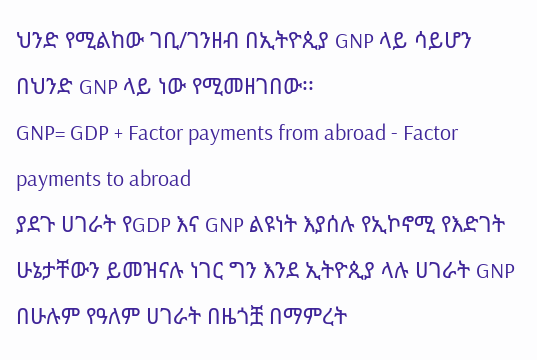ህንድ የሚልከው ገቢ/ገንዘብ በኢትዮጲያ GNP ላይ ሳይሆን በህንድ GNP ላይ ነው የሚመዘገበው፡፡
GNP= GDP + Factor payments from abroad - Factor payments to abroad
ያደጉ ሀገራት የGDP እና GNP ልዩነት እያሰሉ የኢኮኖሚ የእድገት ሁኔታቸውን ይመዝናሉ ነገር ግን እንደ ኢትዮጲያ ላሉ ሀገራት GNP በሁሉም የዓለም ሀገራት በዜጎቿ በማምረት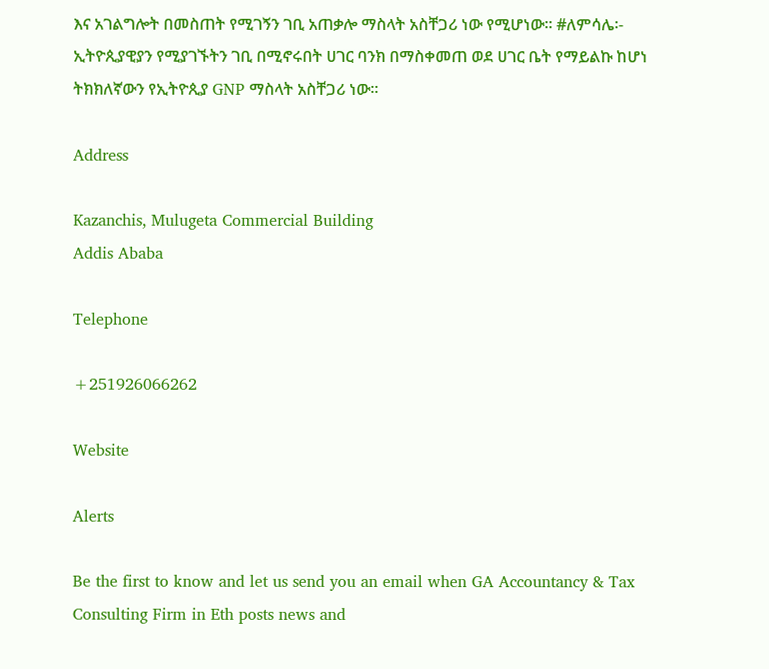እና አገልግሎት በመስጠት የሚገኝን ገቢ አጠቃሎ ማስላት አስቸጋሪ ነው የሚሆነው፡፡ #ለምሳሌ፡- ኢትዮጲያዊያን የሚያገኙትን ገቢ በሚኖሩበት ሀገር ባንክ በማስቀመጠ ወደ ሀገር ቤት የማይልኩ ከሆነ ትክክለኛውን የኢትዮጲያ GNP ማስላት አስቸጋሪ ነው፡፡

Address

Kazanchis, Mulugeta Commercial Building
Addis Ababa

Telephone

+251926066262

Website

Alerts

Be the first to know and let us send you an email when GA Accountancy & Tax Consulting Firm in Eth posts news and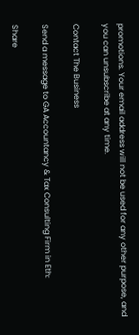promotions. Your email address will not be used for any other purpose, and you can unsubscribe at any time.

Contact The Business

Send a message to GA Accountancy & Tax Consulting Firm in Eth:

Share